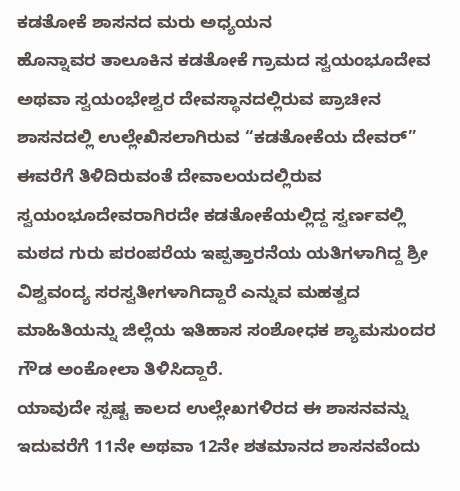ಕಡತೋಕೆ ಶಾಸನದ ಮರು ಅಧ್ಯಯನ
ಹೊನ್ನಾವರ ತಾಲೂಕಿನ ಕಡತೋಕೆ ಗ್ರಾಮದ ಸ್ವಯಂಭೂದೇವ ಅಥವಾ ಸ್ವಯಂಭೇಶ್ವರ ದೇವಸ್ಥಾನದಲ್ಲಿರುವ ಪ್ರಾಚೀನ ಶಾಸನದಲ್ಲಿ ಉಲ್ಲೇಖಿಸಲಾಗಿರುವ “ಕಡತೋಕೆಯ ದೇವರ್” ಈವರೆಗೆ ತಿಳಿದಿರುವಂತೆ ದೇವಾಲಯದಲ್ಲಿರುವ ಸ್ವಯಂಭೂದೇವರಾಗಿರದೇ ಕಡತೋಕೆಯಲ್ಲಿದ್ದ ಸ್ವರ್ಣವಲ್ಲಿ ಮಠದ ಗುರು ಪರಂಪರೆಯ ಇಪ್ಪತ್ತಾರನೆಯ ಯತಿಗಳಾಗಿದ್ದ ಶ್ರೀ ವಿಶ್ವವಂದ್ಯ ಸರಸ್ವತೀಗಳಾಗಿದ್ದಾರೆ ಎನ್ನುವ ಮಹತ್ವದ ಮಾಹಿತಿಯನ್ನು ಜಿಲ್ಲೆಯ ಇತಿಹಾಸ ಸಂಶೋಧಕ ಶ್ಯಾಮಸುಂದರ ಗೌಡ ಅಂಕೋಲಾ ತಿಳಿಸಿದ್ದಾರೆ.
ಯಾವುದೇ ಸ್ಪಷ್ಟ ಕಾಲದ ಉಲ್ಲೇಖಗಳಿರದ ಈ ಶಾಸನವನ್ನು ಇದುವರೆಗೆ 11ನೇ ಅಥವಾ 12ನೇ ಶತಮಾನದ ಶಾಸನವೆಂದು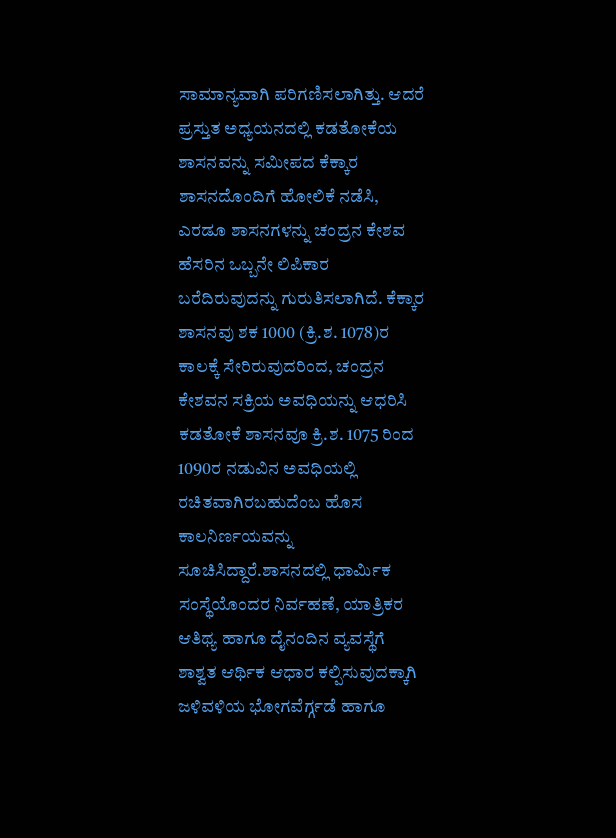ಸಾಮಾನ್ಯವಾಗಿ ಪರಿಗಣಿಸಲಾಗಿತ್ತು. ಆದರೆ ಪ್ರಸ್ತುತ ಅಧ್ಯಯನದಲ್ಲಿ ಕಡತೋಕೆಯ ಶಾಸನವನ್ನು ಸಮೀಪದ ಕೆಕ್ಕಾರ ಶಾಸನದೊಂದಿಗೆ ಹೋಲಿಕೆ ನಡೆಸಿ, ಎರಡೂ ಶಾಸನಗಳನ್ನು ಚಂದ್ರನ ಕೇಶವ ಹೆಸರಿನ ಒಬ್ಬನೇ ಲಿಪಿಕಾರ ಬರೆದಿರುವುದನ್ನು ಗುರುತಿಸಲಾಗಿದೆ. ಕೆಕ್ಕಾರ ಶಾಸನವು ಶಕ 1000 (ಕ್ರಿ.ಶ. 1078)ರ ಕಾಲಕ್ಕೆ ಸೇರಿರುವುದರಿಂದ, ಚಂದ್ರನ ಕೇಶವನ ಸಕ್ರಿಯ ಅವಧಿಯನ್ನು ಆಧರಿಸಿ ಕಡತೋಕೆ ಶಾಸನವೂ ಕ್ರಿ.ಶ. 1075 ರಿಂದ 1090ರ ನಡುವಿನ ಅವಧಿಯಲ್ಲಿ ರಚಿತವಾಗಿರಬಹುದೆಂಬ ಹೊಸ ಕಾಲನಿರ್ಣಯವನ್ನು ಸೂಚಿಸಿದ್ದಾರೆ.ಶಾಸನದಲ್ಲಿ ಧಾರ್ಮಿಕ ಸಂಸ್ಥೆಯೊಂದರ ನಿರ್ವಹಣೆ, ಯಾತ್ರಿಕರ ಆತಿಥ್ಯ ಹಾಗೂ ದೈನಂದಿನ ವ್ಯವಸ್ಥೆಗೆ ಶಾಶ್ವತ ಆರ್ಥಿಕ ಆಧಾರ ಕಲ್ಪಿಸುವುದಕ್ಕಾಗಿ ಜಳಿವಳಿಯ ಭೋಗವೆರ್ಗ್ಗಡೆ ಹಾಗೂ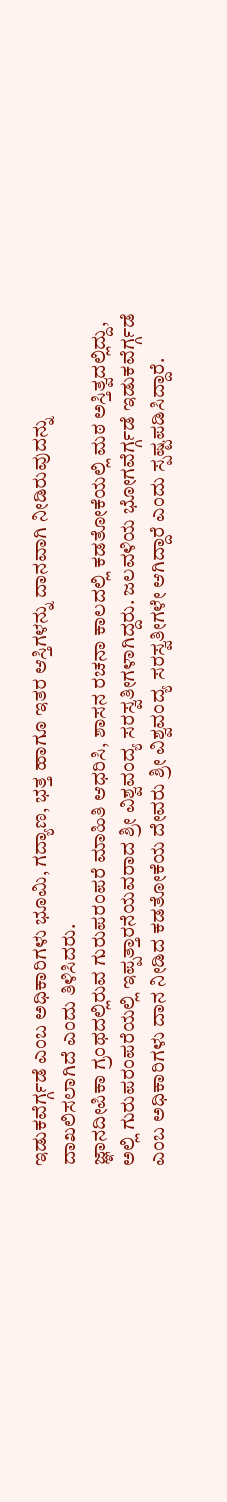ಇಡುಕವೆರ್ಗ್ಗಡೆ ಎಂಬ ಅಧಿಕಾರಿಗಳು ಭೂಮಿ, ಗದ್ಯಾಣ, ಭತ್ತ ಹಾಗೂ ಇತರ ಆಸ್ತಿಗಳನ್ನು ದಾನವಾಗಿ ನೀಡಿರುವುದನ್ನು ದಾಖಲಿಸಲಾಗಿದೆ ಎಂದು ತಿಳಿಸಿದರು.
ಜ್ಞಾನದೀಪಿಕಾ ಗ್ರಂಥದಲ್ಲಿರುವ ಗುರುಪರಂಪರೆ ಮಾಹಿತಿ ಆಧರಿಸಿ, ಶಾಸನ ರಚನಾ ಕಾಲದಲ್ಲಿ ಕಡತೋಕೆಯಲ್ಲಿ ಮಠ ಅಸ್ತಿತ್ವದಲ್ಲಿದ್ದು, ಅಲ್ಲಿ ಗುರುಪರಂಪರೆಯಲ್ಲಿ ಇಪ್ಪತ್ತಾರನೆಯವರಾದ ಶ್ರೀ ವಿಶ್ವವಂದ್ಯ ಸರಸ್ವತೀಗಳಾಗಿದ್ದರು. ಜಲವಳಿಯ ಭೋಗವೆರ್ಗ್ಗಡೆ ಇಡುಕವೆರ್ಗ್ಗಡೆ ಎಂಬ ಅಧಿಕಾರಿಗಳು ದಾನ ನೀಡಿದ ಕಡತೋಕೆಯ ದೇವರು ಶ್ರೀ ವಿಶ್ವವಂದ್ಯ ಸರಸ್ವತೀಗಳೇ ಆಗಿದ್ದಾರೆ ಎಂದು ಸ್ಪಷ್ಟಪಡಿಸಿದ್ದಾರೆ.